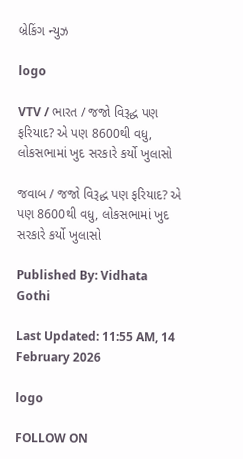બ્રેકિંગ ન્યુઝ

logo

VTV / ભારત / જજો વિરૂદ્ધ પણ ફરિયાદ? એ પણ 8600થી વધુ, લોકસભામાં ખુદ સરકારે કર્યો ખુલાસો

જવાબ / જજો વિરૂદ્ધ પણ ફરિયાદ? એ પણ 8600થી વધુ, લોકસભામાં ખુદ સરકારે કર્યો ખુલાસો

Published By: Vidhata Gothi

Last Updated: 11:55 AM, 14 February 2026

logo

FOLLOW ON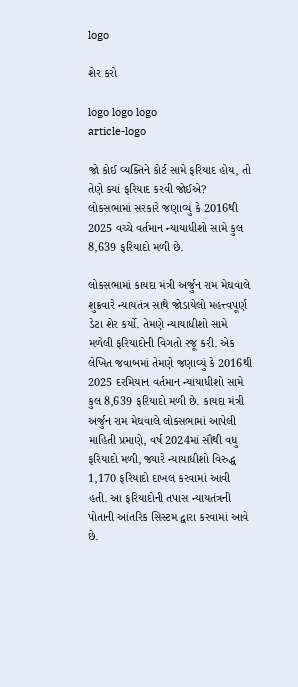logo

શેર કરો

logo logo logo
article-logo

જો કોઈ વ્યક્તિને કોર્ટ સામે ફરિયાદ હોય, તો તેણે ક્યાં ફરિયાદ કરવી જોઈએ? લોકસભામાં સરકારે જણાવ્યું કે 2016થી 2025 વચ્ચે વર્તમાન ન્યાયાધીશો સામે કુલ 8,639 ફરિયાદો મળી છે.

લોકસભામાં કાયદા મંત્રી અર્જુન રામ મેઘવાલે શુક્રવારે ન્યાયતંત્ર સાથે જોડાયેલો મહત્ત્વપૂર્ણ ડેટા શેર કર્યો. તેમણે ન્યાયાધીશો સામે મળેલી ફરિયાદોની વિગતો રજૂ કરી. એક લેખિત જવાબમાં તેમણે જણાવ્યું કે 2016થી 2025 દરમિયાન વર્તમાન ન્યાયાધીશો સામે કુલ 8,639 ફરિયાદો મળી છે. કાયદા મંત્રી અર્જુન રામ મેઘવાલે લોકસભામાં આપેલી માહિતી પ્રમાણે, વર્ષ 2024માં સૌથી વધુ ફરિયાદો મળી, જ્યારે ન્યાયાધીશો વિરુદ્ધ 1,170 ફરિયાદો દાખલ કરવામાં આવી હતી. આ ફરિયાદોની તપાસ ન્યાયતંત્રની પોતાની આંતરિક સિસ્ટમ દ્વારા કરવામાં આવે છે.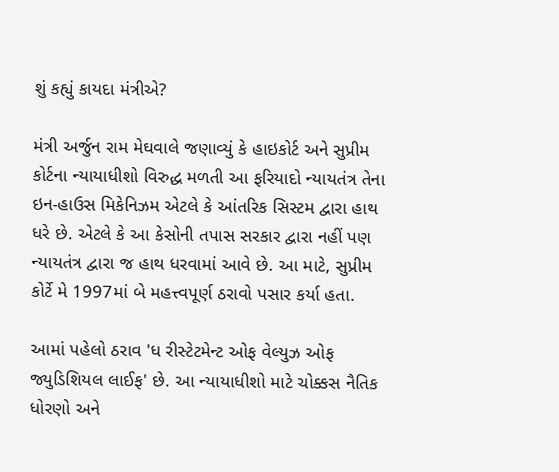શું કહ્યું કાયદા મંત્રીએ?

મંત્રી અર્જુન રામ મેઘવાલે જણાવ્યું કે હાઇકોર્ટ અને સુપ્રીમ કોર્ટના ન્યાયાધીશો વિરુદ્ધ મળતી આ ફરિયાદો ન્યાયતંત્ર તેના ઇન-હાઉસ મિકેનિઝમ એટલે કે આંતરિક સિસ્ટમ દ્વારા હાથ ધરે છે. એટલે કે આ કેસોની તપાસ સરકાર દ્વારા નહીં પણ ન્યાયતંત્ર દ્વારા જ હાથ ધરવામાં આવે છે. આ માટે, સુપ્રીમ કોર્ટે મે 1997માં બે મહત્ત્વપૂર્ણ ઠરાવો પસાર કર્યા હતા.

આમાં પહેલો ઠરાવ 'ધ રીસ્ટેટમેન્ટ ઓફ વેલ્યુઝ ઓફ જ્યુડિશિયલ લાઈફ' છે. આ ન્યાયાધીશો માટે ચોક્કસ નૈતિક ધોરણો અને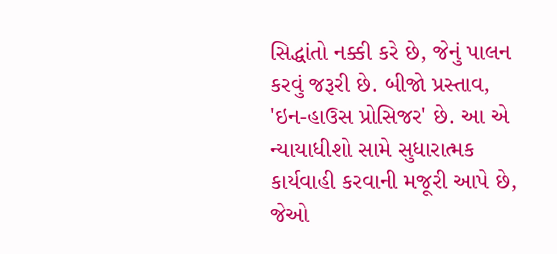સિદ્ધાંતો નક્કી કરે છે, જેનું પાલન કરવું જરૂરી છે. બીજો પ્રસ્તાવ, 'ઇન-હાઉસ પ્રોસિજર' છે. આ એ ન્યાયાધીશો સામે સુધારાત્મક કાર્યવાહી કરવાની મજૂરી આપે છે, જેઓ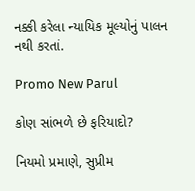નક્કી કરેલા ન્યાયિક મૂલ્યોનું પાલન નથી કરતાં.

Promo New Parul

કોણ સાંભળે છે ફરિયાદો?

નિયમો પ્રમાણે, સુપ્રીમ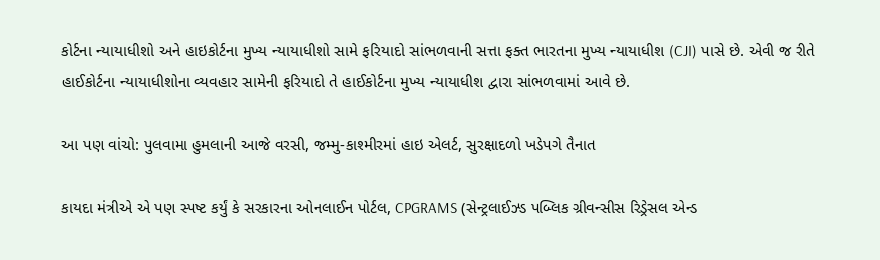કોર્ટના ન્યાયાધીશો અને હાઇકોર્ટના મુખ્ય ન્યાયાધીશો સામે ફરિયાદો સાંભળવાની સત્તા ફક્ત ભારતના મુખ્ય ન્યાયાધીશ (CJI) પાસે છે. એવી જ રીતે હાઈકોર્ટના ન્યાયાધીશોના વ્યવહાર સામેની ફરિયાદો તે હાઈકોર્ટના મુખ્ય ન્યાયાધીશ દ્વારા સાંભળવામાં આવે છે.

આ પણ વાંચો: પુલવામા હુમલાની આજે વરસી, જમ્મુ-કાશ્મીરમાં હાઇ એલર્ટ, સુરક્ષાદળો ખડેપગે તૈનાત

કાયદા મંત્રીએ એ પણ સ્પષ્ટ કર્યું કે સરકારના ઓનલાઈન પોર્ટલ, CPGRAMS (સેન્ટ્રલાઈઝ્ડ પબ્લિક ગ્રીવન્સીસ રિડ્રેસલ એન્ડ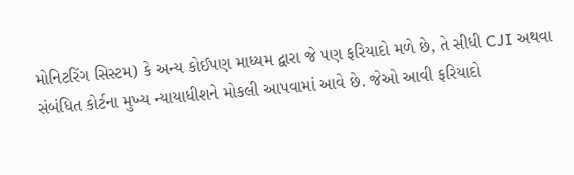મોનિટરિંગ સિસ્ટમ) કે અન્ય કોઈપણ માધ્યમ દ્વારા જે પણ ફરિયાદો મળે છે, તે સીધી CJI અથવા સંબંધિત કોર્ટના મુખ્ય ન્યાયાધીશને મોકલી આપવામાં આવે છે. જેઓ આવી ફરિયાદો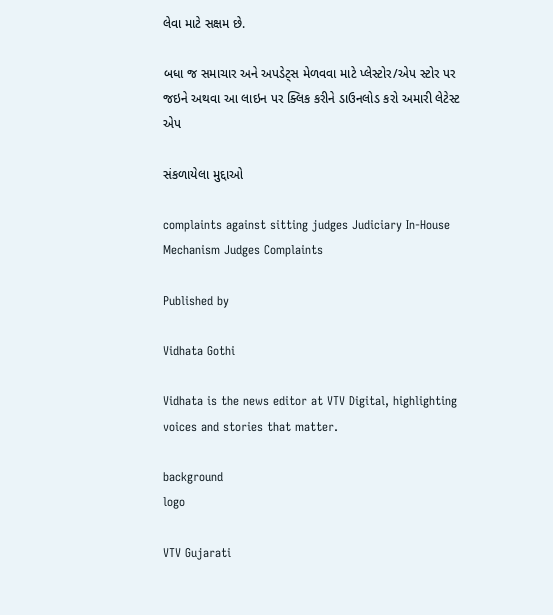લેવા માટે સક્ષમ છે.

બધા જ સમાચાર અને અપડેટ્સ મેળવવા માટે પ્લેસ્ટોર/એપ સ્ટોર પર જઇને અથવા આ લાઇન પર ક્લિક કરીને ડાઉનલોડ કરો અમારી લેટેસ્ટ એપ

સંકળાયેલા મુદ્દાઓ

complaints against sitting judges Judiciary In-House Mechanism Judges Complaints

Published by

Vidhata Gothi

Vidhata is the news editor at VTV Digital, highlighting voices and stories that matter.

background
logo

VTV Gujarati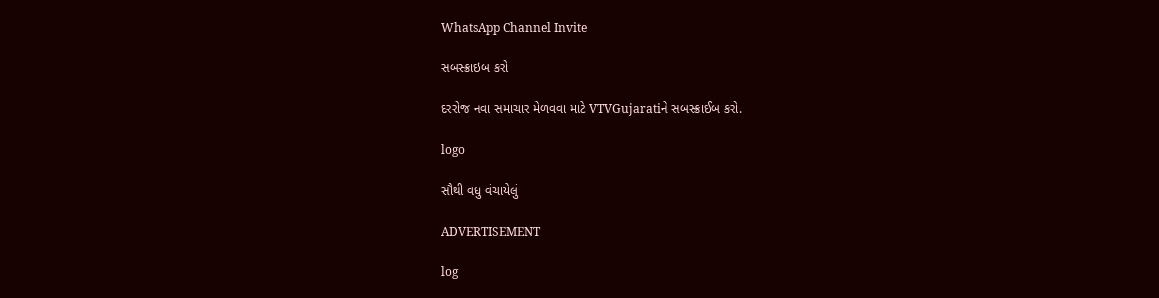WhatsApp Channel Invite

સબસ્ક્રાઇબ કરો

દરરોજ નવા સમાચાર મેળવવા માટે VTVGujaratiને સબસ્ક્રાઈબ કરો.

logo

સૌથી વધુ વંચાયેલું

ADVERTISEMENT

log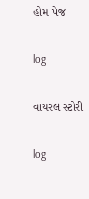હોમ પેજ

log

વાયરલ સ્ટોરી

log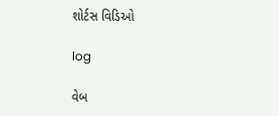શોર્ટસ વિડિઓ

log

વેબ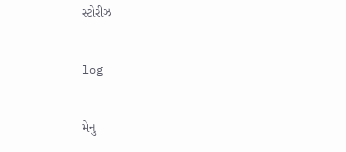સ્ટોરીઝ

log

મેનુ